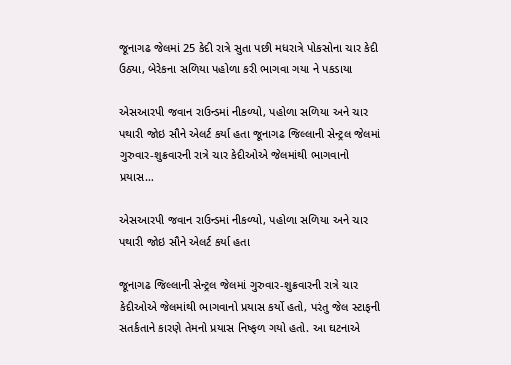જૂનાગઢ જેલમાં 25 કેદી રાત્રે સુતા પછી મધરાત્રે પોકસોના ચાર કેદી ઉઠ્યા, બેરેકના સળિયા પહોળા કરી ભાગવા ગયા ને પકડાયા

એસઆરપી જવાન રાઉન્ડમાં નીકળ્યો, પહોળા સળિયા અને ચાર પથારી જોઇ સૌને એલર્ટ કર્યા હતા જૂનાગઢ જિલ્લાની સેન્ટ્રલ જેલમાં ગુરુવાર-શુક્રવારની રાત્રે ચાર કેદીઓએ જેલમાંથી ભાગવાનો પ્રયાસ…

એસઆરપી જવાન રાઉન્ડમાં નીકળ્યો, પહોળા સળિયા અને ચાર પથારી જોઇ સૌને એલર્ટ કર્યા હતા

જૂનાગઢ જિલ્લાની સેન્ટ્રલ જેલમાં ગુરુવાર-શુક્રવારની રાત્રે ચાર કેદીઓએ જેલમાંથી ભાગવાનો પ્રયાસ કર્યો હતો, પરંતુ જેલ સ્ટાફની સતર્કતાને કારણે તેમનો પ્રયાસ નિષ્ફળ ગયો હતો. આ ઘટનાએ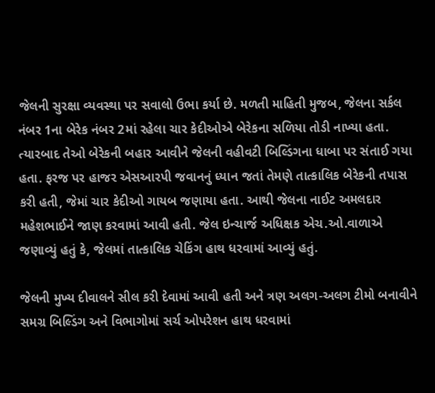જેલની સુરક્ષા વ્યવસ્થા પર સવાલો ઉભા કર્યા છે. મળતી માહિતી મુજબ, જેલના સર્કલ નંબર 1ના બેરેક નંબર 2માં રહેલા ચાર કેદીઓએ બેરેકના સળિયા તોડી નાખ્યા હતા. ત્યારબાદ તેઓ બેરેકની બહાર આવીને જેલની વહીવટી બિલ્ડિંગના ધાબા પર સંતાઈ ગયા હતા. ફરજ પર હાજર એસઆરપી જવાનનું ધ્યાન જતાં તેમણે તાત્કાલિક બેરેકની તપાસ કરી હતી, જેમાં ચાર કેદીઓ ગાયબ જણાયા હતા. આથી જેલના નાઈટ અમલદાર મહેશભાઈને જાણ કરવામાં આવી હતી. જેલ ઇન્ચાર્જ અધિક્ષક એચ.ઓ.વાળાએ જણાવ્યું હતું કે, જેલમાં તાત્કાલિક ચેકિંગ હાથ ધરવામાં આવ્યું હતું.

જેલની મુખ્ય દીવાલને સીલ કરી દેવામાં આવી હતી અને ત્રણ અલગ-અલગ ટીમો બનાવીને સમગ્ર બિલ્ડિંગ અને વિભાગોમાં સર્ચ ઓપરેશન હાથ ધરવામાં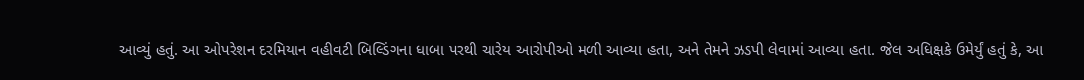આવ્યું હતું. આ ઓપરેશન દરમિયાન વહીવટી બિલ્ડિંગના ધાબા પરથી ચારેય આરોપીઓ મળી આવ્યા હતા, અને તેમને ઝડપી લેવામાં આવ્યા હતા. જેલ અધિક્ષકે ઉમેર્યું હતું કે, આ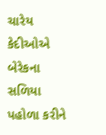ચારેય કેદીઓએ બેરેકના સળિયા પહોળા કરીને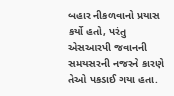બહાર નીકળવાનો પ્રયાસ કર્યો હતો, પરંતુ એસઆરપી જવાનની સમયસરની નજરને કારણે તેઓ પકડાઈ ગયા હતા.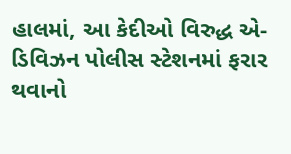હાલમાં, આ કેદીઓ વિરુદ્ધ એ-ડિવિઝન પોલીસ સ્ટેશનમાં ફરાર થવાનો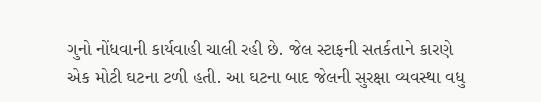ગુનો નોંધવાની કાર્યવાહી ચાલી રહી છે. જેલ સ્ટાફની સતર્કતાને કારણે એક મોટી ઘટના ટળી હતી. આ ઘટના બાદ જેલની સુરક્ષા વ્યવસ્થા વધુ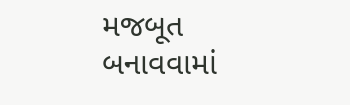મજબૂત બનાવવામાં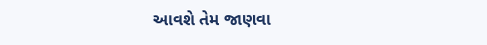આવશે તેમ જાણવા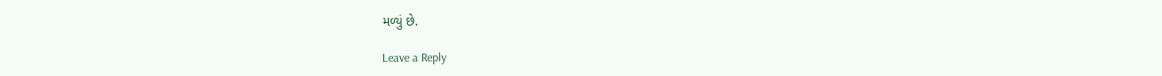મળ્યું છે.

Leave a Reply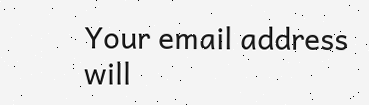Your email address will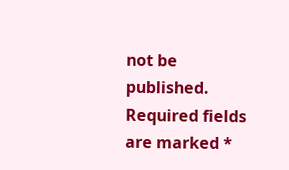not be published. Required fields are marked *